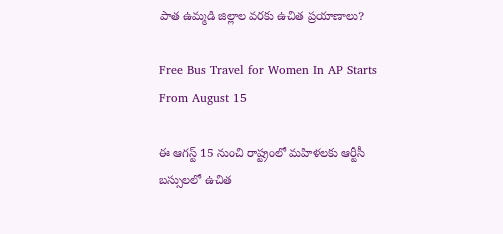పాత ఉమ్మడి జిల్లాల వరకు ఉచిత ప్రయాణాలు?

Free Bus Travel for Women In AP Starts From August 15

ఈ ఆగస్ట్ 15 నుంచి రాష్ట్రంలో మహిళలకు ఆర్టీసీ బస్సులలో ఉచిత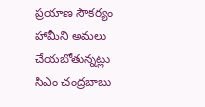ప్రయాణ సౌకర్యం హామీని అమలు చేయబోతున్నట్లు సిఎం చంద్రబాబు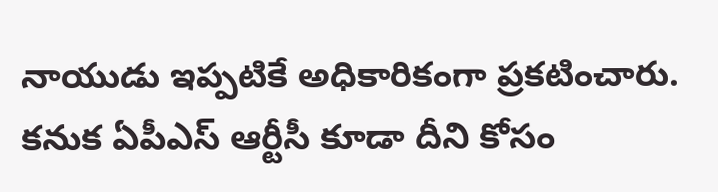నాయుడు ఇప్పటికే అధికారికంగా ప్రకటించారు. కనుక ఏపీఎస్ ఆర్టీసీ కూడా దీని కోసం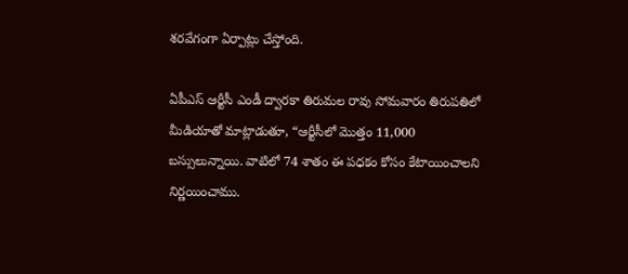శరవేగంగా ఏర్పాట్లు చేస్తోంది.

ఏపీఎస్ ఆర్టీసీ ఎండీ ద్వారకా తిరుమల రావు సోమవారం తిరుపతిలో మీడియాతో మాట్లాడుతూ, “ఆర్టీసీలో మొత్తం 11,000 బస్సులున్నాయి. వాటిలో 74 శాతం ఈ పధకం కోసం కేటాయించాలని నిర్ణయించాము.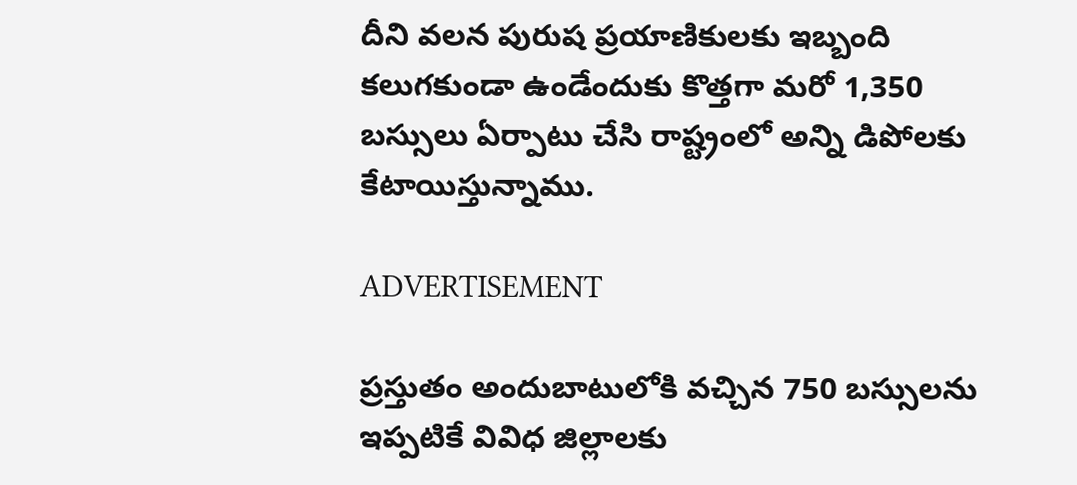దీని వలన పురుష ప్రయాణికులకు ఇబ్బంది కలుగకుండా ఉండేందుకు కొత్తగా మరో 1,350 బస్సులు ఏర్పాటు చేసి రాష్ట్రంలో అన్ని డిపోలకు కేటాయిస్తున్నాము.

ADVERTISEMENT

ప్రస్తుతం అందుబాటులోకి వచ్చిన 750 బస్సులను ఇప్పటికే వివిధ జిల్లాలకు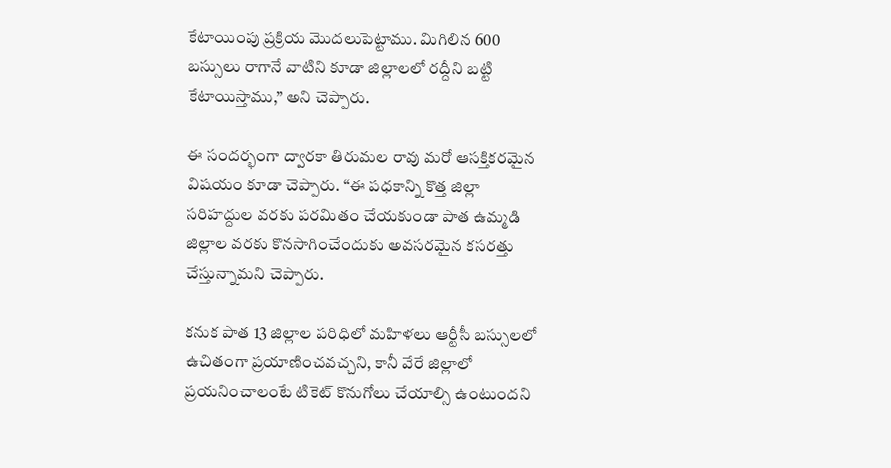కేటాయింపు ప్రక్రియ మొదలుపెట్టాము. మిగిలిన 600 బస్సులు రాగానే వాటిని కూడా జిల్లాలలో రద్దీని బట్టి కేటాయిస్తాము,” అని చెప్పారు.

ఈ సందర్భంగా ద్వారకా తిరుమల రావు మరో ఆసక్తికరమైన విషయం కూడా చెప్పారు. “ఈ పధకాన్ని కొత్త జిల్లా సరిహద్దుల వరకు పరమితం చేయకుండా పాత ఉమ్మడి జిల్లాల వరకు కొనసాగించేందుకు అవసరమైన కసరత్తు చేస్తున్నామని చెప్పారు.

కనుక పాత 13 జిల్లాల పరిధిలో మహిళలు ఆర్టీసీ బస్సులలో ఉచితంగా ప్రయాణించవచ్చని, కానీ వేరే జిల్లాలో ప్రయనించాలంటే టికెట్ కొనుగోలు చేయాల్సి ఉంటుందని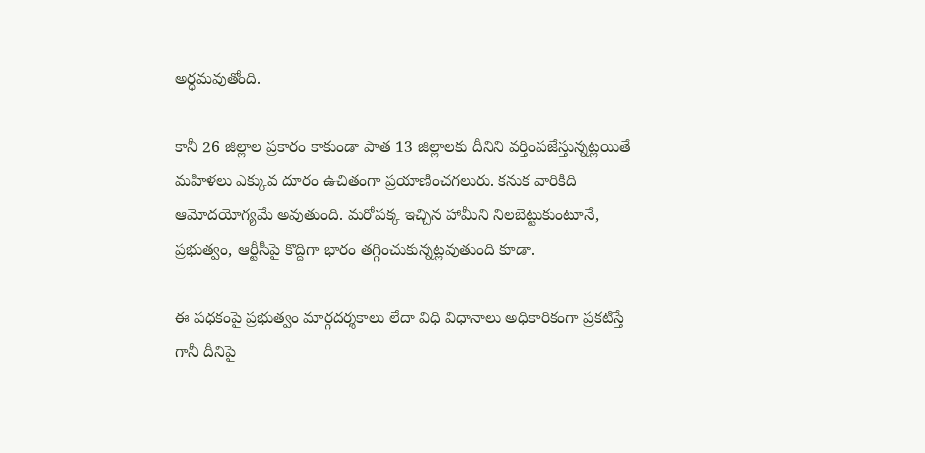అర్ధమవుతోంది.

కానీ 26 జిల్లాల ప్రకారం కాకుండా పాత 13 జిల్లాలకు దీనిని వర్తింపజేస్తున్నట్లయితే మహిళలు ఎక్కువ దూరం ఉచితంగా ప్రయాణించగలురు. కనుక వారికిది ఆమోదయోగ్యమే అవుతుంది. మరోపక్క ఇచ్చిన హామీని నిలబెట్టుకుంటూనే, ప్రభుత్వం, ఆర్టీసీపై కొద్దిగా భారం తగ్గించుకున్నట్లవుతుంది కూడా.

ఈ పధకంపై ప్రభుత్వం మార్గదర్శకాలు లేదా విధి విధానాలు అధికారికంగా ప్రకటిస్తే గానీ దీనిపై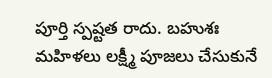పూర్తి స్పష్టత రాదు. బహుశః మహిళలు లక్ష్మీ పూజలు చేసుకునే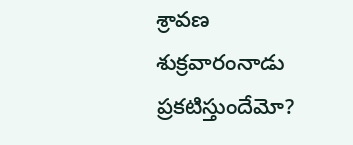శ్రావణ శుక్రవారంనాడు ప్రకటిస్తుందేమో?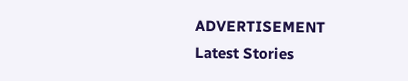ADVERTISEMENT
Latest Stories